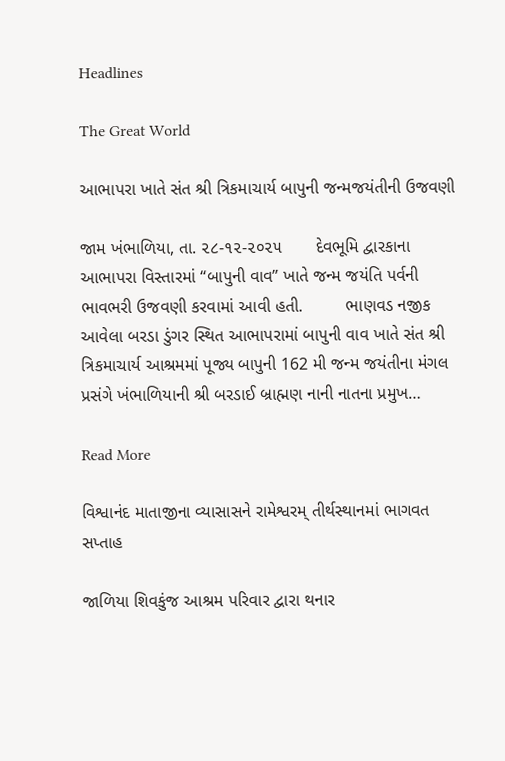Headlines

The Great World

આભાપરા ખાતે સંત શ્રી ત્રિકમાચાર્ય બાપુની જન્મજયંતીની ઉજવણી

જામ ખંભાળિયા, તા. ૨૮-૧૨-૨૦૨૫       દેવભૂમિ દ્વારકાના આભાપરા વિસ્તારમાં “બાપુની વાવ” ખાતે જન્મ જયંતિ પર્વની ભાવભરી ઉજવણી કરવામાં આવી હતી.         ભાણવડ નજીક આવેલા બરડા ડુંગર સ્થિત આભાપરામાં બાપુની વાવ ખાતે સંત શ્રી ત્રિકમાચાર્ય આશ્રમમાં પૂજ્ય બાપુની 162 મી જન્મ જયંતીના મંગલ પ્રસંગે ખંભાળિયાની શ્રી બરડાઈ બ્રાહ્મણ નાની નાતના પ્રમુખ…

Read More

વિશ્વાનંદ માતાજીના વ્યાસાસને રામેશ્વરમ્ તીર્થસ્થાનમાં ભાગવત સપ્તાહ

જાળિયા શિવકુંજ આશ્રમ પરિવાર દ્વારા થનાર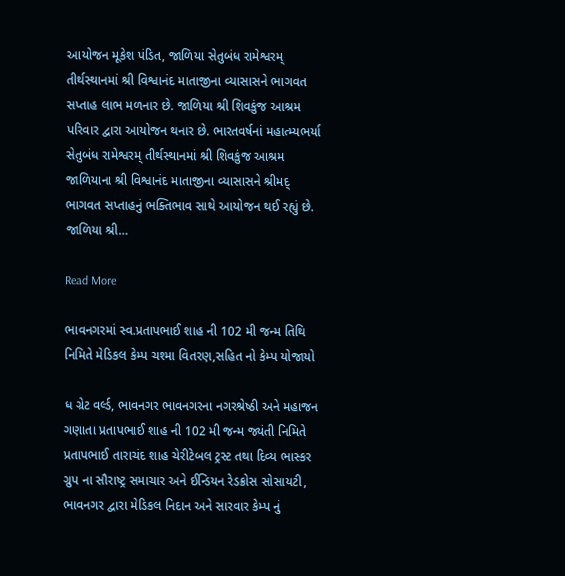આયોજન મૂકેશ પંડિત, જાળિયા સેતુબંધ રામેશ્વરમ્ તીર્થસ્થાનમાં શ્રી વિશ્વાનંદ માતાજીના વ્યાસાસને ભાગવત સપ્તાહ લાભ મળનાર છે. જાળિયા શ્રી શિવકુંજ આશ્રમ પરિવાર દ્વારા આયોજન થનાર છે. ભારતવર્ષનાં મહાત્મ્યભર્યા સેતુબંધ રામેશ્વરમ્ તીર્થસ્થાનમાં શ્રી શિવકુંજ આશ્રમ જાળિયાના શ્રી વિશ્વાનંદ માતાજીના વ્યાસાસને શ્રીમદ્ ભાગવત સપ્તાહનું ભક્તિભાવ સાથે આયોજન થઈ રહ્યું છે. જાળિયા શ્રી…

Read More

ભાવનગરમાં સ્વ.પ્રતાપભાઈ શાહ ની 102 મી જન્મ તિથિ નિમિતે મેડિકલ કેમ્પ ચશ્મા વિતરણ,સહિત નો કેમ્પ યોજાયો

ધ ગ્રેટ વર્લ્ડ, ભાવનગર ભાવનગરના નગરશ્રેષ્ઠી અને મહાજન ગણાતા પ્રતાપભાઈ શાહ ની 102 મી જન્મ જ્યંતી નિમિતે પ્રતાપભાઈ તારાચંદ શાહ ચેરીટેબલ ટ્રસ્ટ તથા દિવ્ય ભાસ્કર ગ્રુપ ના સૌરાષ્ટ્ર સમાચાર અને ઈન્ડિયન રેડક્રોસ સોસાયટી, ભાવનગર દ્વારા મેડિકલ નિદાન અને સારવાર કેમ્પ નું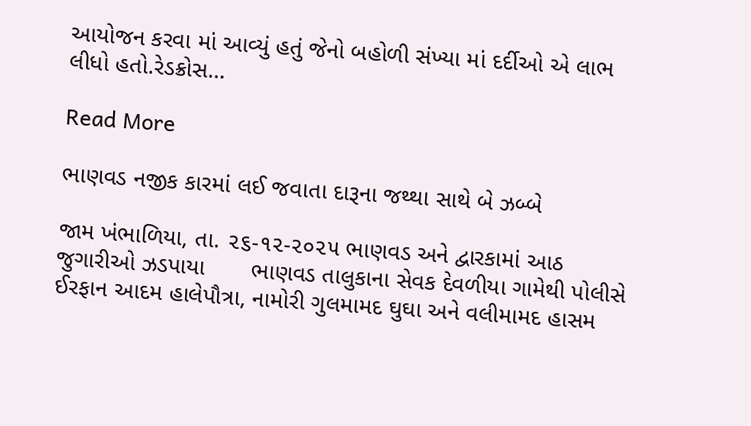આયોજન કરવા માં આવ્યું હતું જેનો બહોળી સંખ્યા માં દર્દીઓ એ લાભ લીધો હતો.રેડક્રોસ…

Read More

ભાણવડ નજીક કારમાં લઈ જવાતા દારૂના જથ્થા સાથે બે ઝબ્બે

જામ ખંભાળિયા, તા. ૨૬-૧૨-૨૦૨૫ ભાણવડ અને દ્વારકામાં આઠ જુગારીઓ ઝડપાયા       ભાણવડ તાલુકાના સેવક દેવળીયા ગામેથી પોલીસે ઈરફાન આદમ હાલેપૌત્રા, નામોરી ગુલમામદ ઘુઘા અને વલીમામદ હાસમ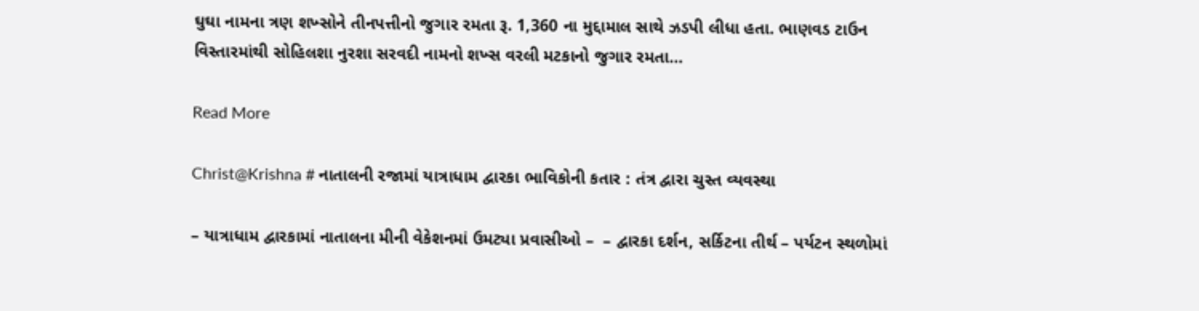ઘુઘા નામના ત્રણ શખ્સોને તીનપત્તીનો જુગાર રમતા રૂ. 1,360 ના મુદ્દામાલ સાથે ઝડપી લીધા હતા. ભાણવડ ટાઉન વિસ્તારમાંથી સોહિલશા નુરશા સરવદી નામનો શખ્સ વરલી મટકાનો જુગાર રમતા…

Read More

Christ@Krishna # નાતાલની રજામાં યાત્રાધામ દ્વારકા ભાવિકોની કતાર : તંત્ર દ્વારા ચુસ્ત વ્યવસ્થા

– યાત્રાધામ દ્વારકામાં નાતાલના મીની વેકેશનમાં ઉમટ્યા પ્રવાસીઓ –  – દ્વારકા દર્શન, સર્કિટના તીર્થ – પર્યટન સ્થળોમાં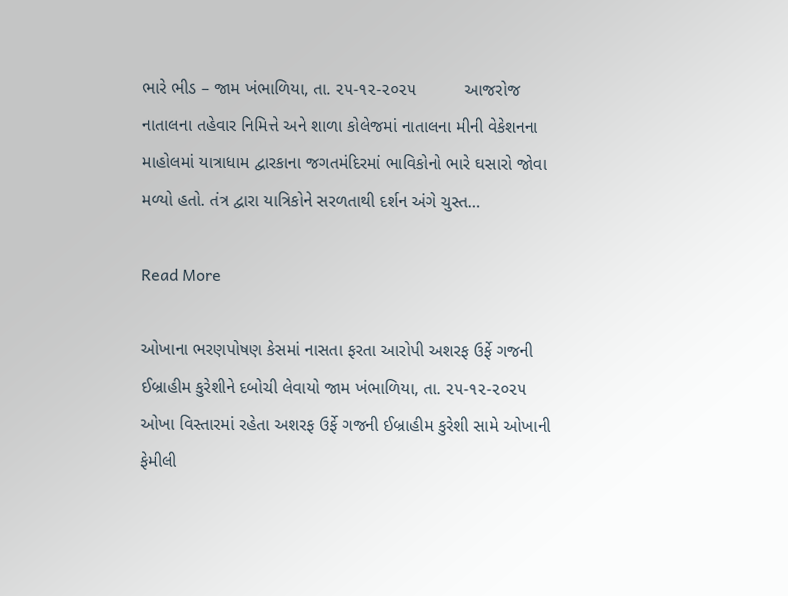ભારે ભીડ – જામ ખંભાળિયા, તા. ૨૫-૧૨-૨૦૨૫          આજરોજ નાતાલના તહેવાર નિમિત્તે અને શાળા કોલેજમાં નાતાલના મીની વેકેશનના માહોલમાં યાત્રાધામ દ્વારકાના જગતમંદિરમાં ભાવિકોનો ભારે ઘસારો જોવા મળ્યો હતો. તંત્ર દ્વારા યાત્રિકોને સરળતાથી દર્શન અંગે ચુસ્ત…

Read More

ઓખાના ભરણપોષણ કેસમાં નાસતા ફરતા આરોપી અશરફ ઉર્ફે ગજની ઈબ્રાહીમ કુરેશીને દબોચી લેવાયો જામ ખંભાળિયા, તા. ૨૫-૧૨-૨૦૨૫       ઓખા વિસ્તારમાં રહેતા અશરફ ઉર્ફે ગજની ઈબ્રાહીમ કુરેશી સામે ઓખાની ફેમીલી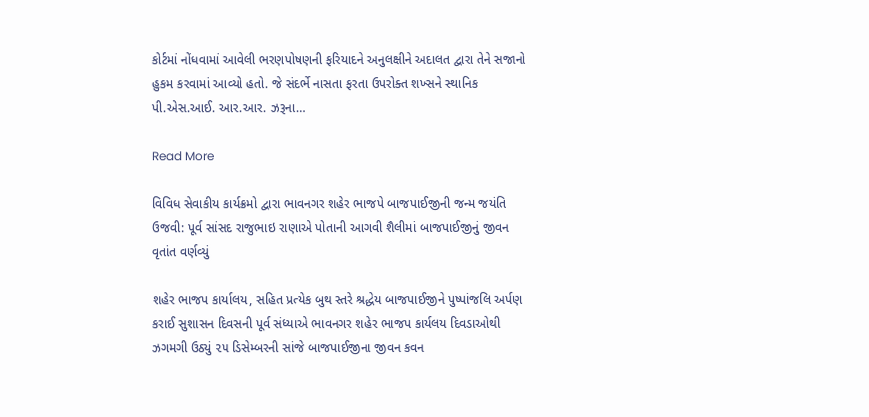કોર્ટમાં નોંધવામાં આવેલી ભરણપોષણની ફરિયાદને અનુલક્ષીને અદાલત દ્વારા તેને સજાનો હુકમ કરવામાં આવ્યો હતો. જે સંદર્ભે નાસતા ફરતા ઉપરોક્ત શખ્સને સ્થાનિક પી.એસ.આઈ. આર.આર. ઝરૂના…

Read More

વિવિધ સેવાકીય કાર્યક્રમો દ્વારા ભાવનગર શહેર ભાજપે બાજપાઈજીની જન્મ જયંતિ ઉજવી: પૂર્વ સાંસદ રાજુભાઇ રાણાએ પોતાની આગવી શૈલીમાં બાજપાઈજીનું જીવન વૃતાંત વર્ણવ્યું

શહેર ભાજપ કાર્યાલય, સહિત પ્રત્યેક બુથ સ્તરે શ્રદ્ધેય બાજપાઈજીને પુષ્પાંજલિ અર્પણ કરાઈ સુશાસન દિવસની પૂર્વ સંધ્યાએ ભાવનગર શહેર ભાજપ કાર્યલય દિવડાઓથી ઝગમગી ઉઠ્યું ૨૫ ડિસેમ્બરની સાંજે બાજપાઈજીના જીવન કવન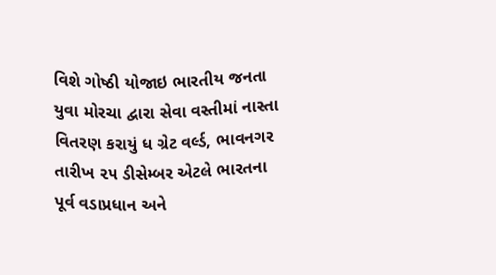વિશે ગોષ્ઠી યોજાઇ ભારતીય જનતા યુવા મોરચા દ્વારા સેવા વસ્તીમાં નાસ્તા વિતરણ કરાયું ધ ગ્રેટ વર્લ્ડ, ભાવનગર તારીખ ૨૫ ડીસેમ્બર એટલે ભારતના પૂર્વ વડાપ્રધાન અને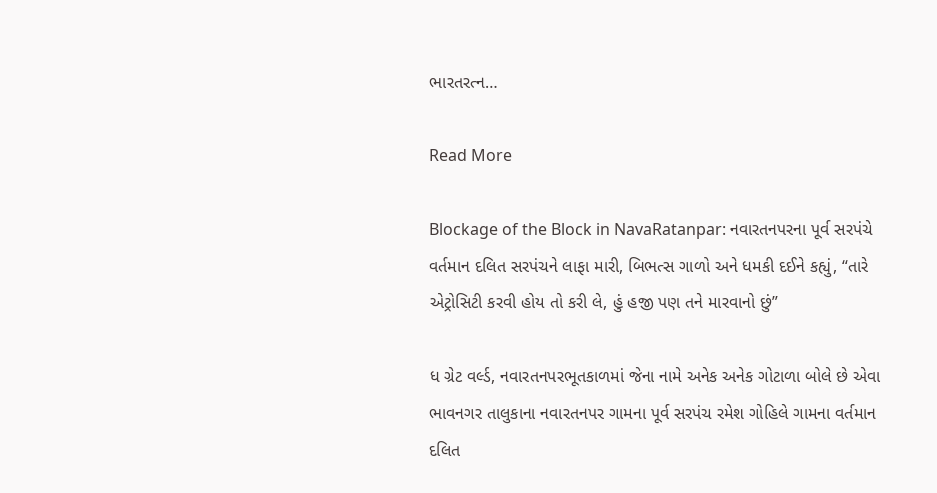ભારતરત્ન…

Read More

Blockage of the Block in NavaRatanpar: નવારતનપરના પૂર્વ સરપંચે વર્તમાન દલિત સરપંચને લાફા મારી, બિભત્સ ગાળો અને ધમકી દઈને કહ્યું, “તારે એટ્રોસિટી કરવી હોય તો કરી લે, હું હજી પણ તને મારવાનો છું”

ધ ગ્રેટ વર્લ્ડ, નવારતનપરભૂતકાળમાં જેના નામે અનેક અનેક ગોટાળા બોલે છે એવા ભાવનગર તાલુકાના નવારતનપર ગામના પૂર્વ સરપંચ રમેશ ગોહિલે ગામના વર્તમાન દલિત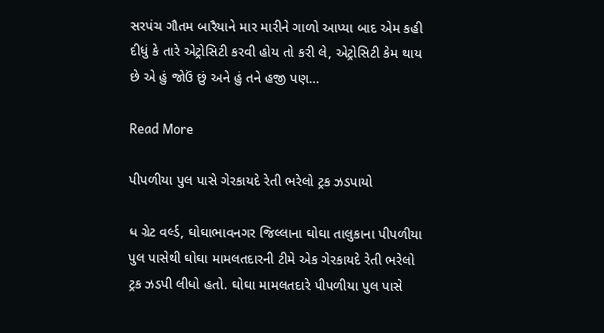સરપંચ ગૌતમ બારૈયાને માર મારીને ગાળો આપ્યા બાદ એમ કહી દીધું કે તારે એટ્રોસિટી કરવી હોય તો કરી લે, એટ્રોસિટી કેમ થાય છે એ હું જોઉં છું અને હું તને હજી પણ…

Read More

પીપળીયા પુલ પાસે ગેરકાયદે રેતી ભરેલો ટ્રક ઝડપાયો

ધ ગ્રેટ વર્લ્ડ, ઘોઘાભાવનગર જિલ્લાના ઘોઘા તાલુકાના પીપળીયા પુલ પાસેથી ઘોઘા મામલતદારની ટીમે એક ગેરકાયદે રેતી ભરેલો ટ્રક ઝડપી લીધો હતો. ઘોઘા મામલતદારે પીપળીયા પુલ પાસે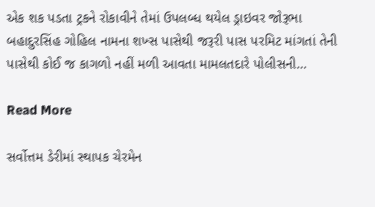એક શક પડતા ટ્રકને રોકાવીને તેમાં ઉપલબ્ધ થયેલ ડ્રાઇવર જોરૂભા બહાદુરસિંહ ગોહિલ નામના શખ્સ પાસેથી જરૂરી પાસ પરમિટ માંગતાં તેની પાસેથી કોઈ જ કાગળો નહીં મળી આવતા મામલતદારે પોલીસની…

Read More

સર્વોત્તમ ડેરીમાં સ્થાપક ચેરમેન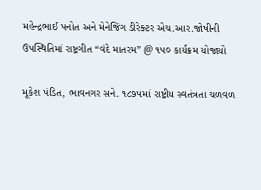મહેન્દ્રભાઈ પનોત અને મેનેજિંગ ડીરેક્ટર એચ.આર.જોષીની ઉપસ્થિતિમાં રાષ્ટ્રગીત “વંદે માતરમ” @ ૧૫૦ કાર્યક્રમ યોજાયો

મૂકેશ પંડિત, ભાવનગર સને. ૧૮૭૫માં રાષ્ટ્રીય સ્વતંત્રતા ચળવળ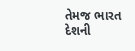તેમજ ભારત દેશની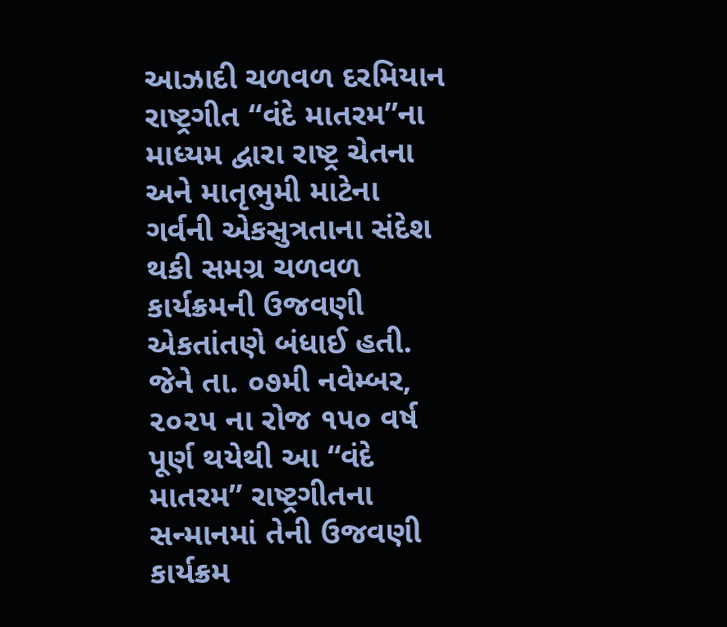આઝાદી ચળવળ દરમિયાન રાષ્ટ્રગીત “વંદે માતરમ”ના માધ્યમ દ્વારા રાષ્ટ્ર ચેતના અને માતૃભુમી માટેના ગર્વની એકસુત્રતાના સંદેશ થકી સમગ્ર ચળવળ કાર્યક્રમની ઉજવણી એકતાંતણે બંધાઈ હતી. જેને તા. ૦૭મી નવેમ્બર, ૨૦૨૫ ના રોજ ૧૫૦ વર્ષ પૂર્ણ થયેથી આ “વંદે માતરમ” રાષ્ટ્રગીતના સન્માનમાં તેની ઉજવણી કાર્યક્રમ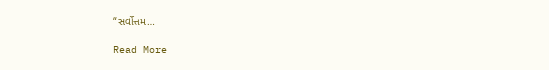“સર્વોત્તમ…

Read More